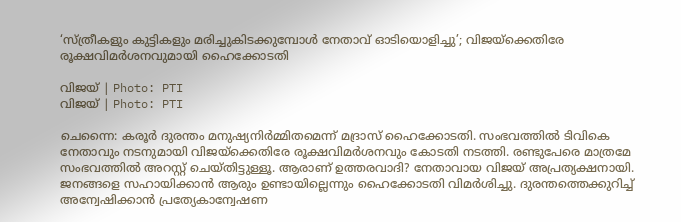‘സ്ത്രീകളും കുട്ടികളും മരിച്ചുകിടക്കുമ്പോൾ നേതാവ് ഓടിയൊളിച്ചു’; വിജയ്ക്കെതിരേ രൂക്ഷവിമർശനവുമായി ഹൈക്കോടതി

വിജയ് | Photo: PTI
വിജയ് | Photo: PTI

ചെന്നൈ: കരൂർ ദുരന്തം മനുഷ്യനിർമ്മിതമെന്ന് മദ്രാസ് ഹൈക്കോടതി. സംഭവത്തിൽ ടിവികെ നേതാവും നടനുമായി വിജയ്ക്കെതിരേ രൂക്ഷവിമർശനവും കോടതി നടത്തി. രണ്ടുപേരെ മാത്രമേ സംഭവത്തിൽ അറസ്റ്റ് ചെയ്തിട്ടുള്ളൂ. ആരാണ് ഉത്തരവാദി? നേതാവായ വിജയ് അപ്രത്യക്ഷനായി. ജനങ്ങളെ സഹായിക്കാൻ ആരും ഉണ്ടായില്ലെന്നും ഹൈക്കോടതി വിമർശിച്ചു. ദുരന്തത്തെക്കുറിച്ച് അന്വേഷിക്കാൻ പ്രത്യേകാന്വേഷണ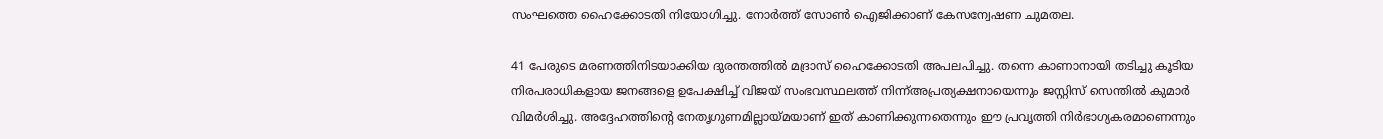സംഘത്തെ ഹൈക്കോടതി നിയോഗിച്ചു. നോർത്ത് സോൺ ഐജിക്കാണ് കേസന്വേഷണ ചുമതല.

41 പേരുടെ മരണത്തിനിടയാക്കിയ ദുരന്തത്തിൽ മദ്രാസ് ഹൈക്കോടതി അപലപിച്ചു. തന്നെ കാണാനായി തടിച്ചു കൂടിയ നിരപരാധികളായ ജനങ്ങളെ ഉപേക്ഷിച്ച് വിജയ് സംഭവസ്ഥലത്ത് നിന്ന്അപ്രത്യക്ഷനായെന്നും ജസ്റ്റിസ് സെന്തിൽ കുമാർ വിമർശിച്ചു. അദ്ദേഹത്തിന്‍റെ നേതൃഗുണമില്ലായ്മയാണ് ഇത് കാണിക്കുന്നതെന്നും ഈ പ്രവൃത്തി നിർഭാഗ്യകരമാണെന്നും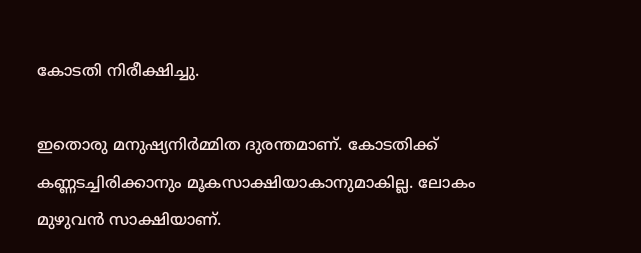കോടതി നിരീക്ഷിച്ചു.

ഇതൊരു മനുഷ്യനിർമ്മിത ദുരന്തമാണ്. കോടതിക്ക് കണ്ണടച്ചിരിക്കാനും മൂകസാക്ഷിയാകാനുമാകില്ല. ലോകം മുഴുവൻ സാക്ഷിയാണ്.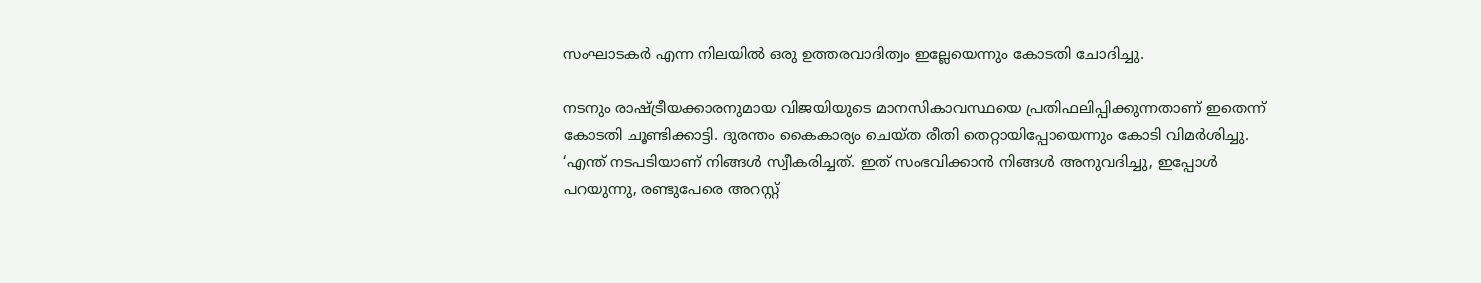സംഘാടകർ എന്ന നിലയിൽ ഒരു ഉത്തരവാദിത്വം ഇല്ലേയെന്നും കോടതി ചോദിച്ചു.

നടനും രാഷ്ട്രീയക്കാരനുമായ വിജയിയുടെ മാനസികാവസ്ഥയെ പ്രതിഫലിപ്പിക്കുന്നതാണ് ഇതെന്ന് കോടതി ചൂണ്ടിക്കാട്ടി. ദുരന്തം കൈകാര്യം ചെയ്ത രീതി തെറ്റായിപ്പോയെന്നും കോടി വിമർശിച്ചു. ‘എന്ത് നടപടിയാണ് നിങ്ങൾ സ്വീകരിച്ചത്. ഇത് സംഭവിക്കാൻ നിങ്ങൾ അനുവദിച്ചു, ഇപ്പോൾ പറയുന്നു, രണ്ടുപേരെ അറസ്റ്റ്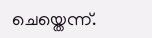ചെയ്തെന്ന്.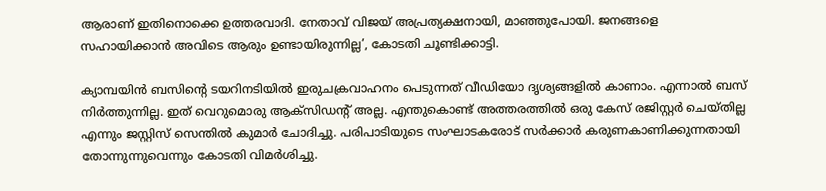ആരാണ് ഇതിനൊക്കെ ഉത്തരവാദി. നേതാവ് വിജയ് അപ്രത്യക്ഷനായി, മാഞ്ഞുപോയി. ജനങ്ങളെ സഹായിക്കാൻ അവിടെ ആരും ഉണ്ടായിരുന്നില്ല’, കോടതി ചൂണ്ടിക്കാട്ടി.

ക്യാമ്പയിൻ ബസിന്റെ ടയറിനടിയിൽ ഇരുചക്രവാഹനം പെടുന്നത് വീഡിയോ ദൃശ്യങ്ങളിൽ കാണാം. എന്നാൽ ബസ് നിർത്തുന്നില്ല. ഇത് വെറുമൊരു ആക്സിഡന്റ് അല്ല. എന്തുകൊണ്ട് അത്തരത്തിൽ ഒരു കേസ് രജിസ്റ്റർ ചെയ്തില്ല എന്നും ജസ്റ്റിസ് സെന്തിൽ കുമാർ ചോദിച്ചു. പരിപാടിയുടെ സംഘാടകരോട് സർക്കാർ കരുണകാണിക്കുന്നതായി തോന്നുന്നുവെന്നും കോടതി വിമർശിച്ചു.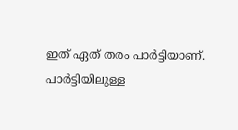ഇത് ഏത് തരം പാർട്ടിയാണ്. പാർട്ടിയിലുള്ള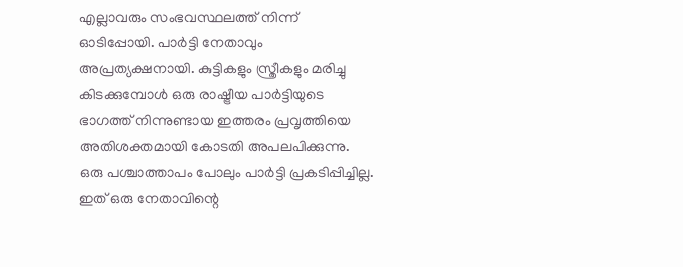എല്ലാവരും സംഭവസ്ഥലത്ത് നിന്ന് ഓടിപ്പോയി. പാർട്ടി നേതാവും അപ്രത്യക്ഷനായി. കുട്ടികളും സ്ത്രീകളും മരിച്ചു കിടക്കുമ്പോൾ ഒരു രാഷ്ട്രീയ പാർട്ടിയുടെ ഭാഗത്ത് നിന്നുണ്ടായ ഇത്തരം പ്രവൃത്തിയെ അതിശക്തമായി കോടതി അപലപിക്കുന്നു. ഒരു പശ്ചാത്താപം പോലും പാർട്ടി പ്രകടിപ്പിച്ചില്ല. ഇത് ഒരു നേതാവിന്റെ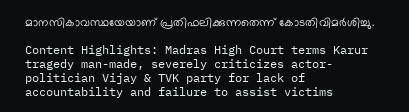മാനസികാവസ്ഥയേയാണ് പ്രതിഫലിക്കുന്നതെന്ന് കോടതിവിമർശിച്ചു.

Content Highlights: Madras High Court terms Karur tragedy man-made, severely criticizes actor-politician Vijay & TVK party for lack of accountability and failure to assist victims